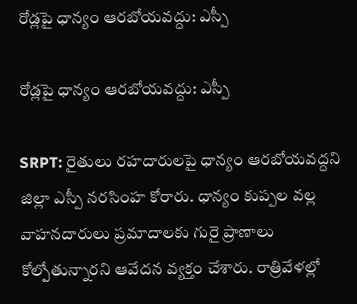రోడ్లపై ధాన్యం ఆరబోయవద్దు: ఎస్పీ

రోడ్లపై ధాన్యం ఆరబోయవద్దు: ఎస్పీ

SRPT: రైతులు రహదారులపై ధాన్యం ఆరబోయవద్దని జిల్లా ఎస్పీ నరసింహ కోరారు. ధాన్యం కుప్పల వల్ల వాహనదారులు ప్రమాదాలకు గురై ప్రాణాలు కోల్పోతున్నారని ఆవేదన వ్యక్తం చేశారు. రాత్రివేళల్లో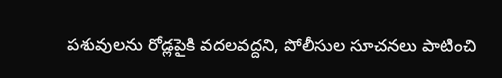పశువులను రోడ్లపైకి వదలవద్దని, పోలీసుల సూచనలు పాటించి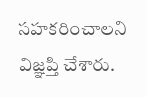సహకరించాలని విజ్ఞప్తి చేశారు.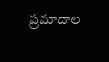ప్రమాదాల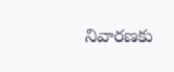నివారణకు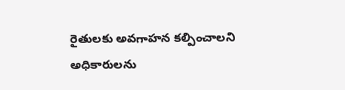రైతులకు అవగాహన కల్పించాలని అధికారులను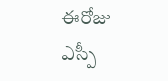ఈరోజు ఎస్పీ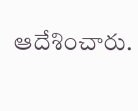ఆదేశించారు.